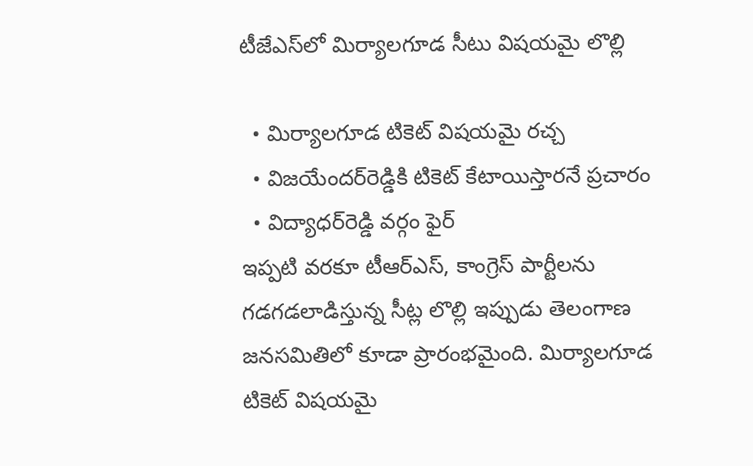టీజేఎస్‌లో మిర్యాలగూడ సీటు విషయమై లొల్లి

  • మిర్యాలగూడ టికెట్ విషయమై రచ్చ
  • విజయేందర్‌రెడ్డికి టికెట్ కేటాయిస్తారనే ప్రచారం
  • విద్యాధర్‌రెడ్డి వర్గం ఫైర్
ఇప్పటి వరకూ టీఆర్ఎస్, కాంగ్రెస్ పార్టీలను గడగడలాడిస్తున్న సీట్ల లొల్లి ఇప్పుడు తెలంగాణ జనసమితిలో కూడా ప్రారంభమైంది. మిర్యాలగూడ టికెట్ విషయమై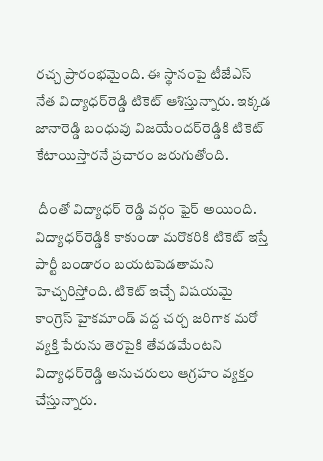రచ్చ ప్రారంభమైంది. ఈ స్థానంపై టీజేఎస్ నేత విద్యాధర్‌రెడ్డి టికెట్ ఆశిస్తున్నారు. ఇక్కడ జానారెడ్డి బంధువు విజయేందర్‌రెడ్డికి టికెట్ కేటాయిస్తారనే ప్రచారం జరుగుతోంది.

 దీంతో విద్యాధర్ రెడ్డి వర్గం ఫైర్ అయింది. విద్యాధర్‌రెడ్డికి కాకుండా మరొకరికి టికెట్ ఇస్తే పార్టీ బండారం బయటపెడతామని హెచ్చరిస్తోంది. టికెట్ ఇచ్చే విషయమై కాంగ్రెస్ హైకమాండ్ వద్ద చర్చ జరిగాక మరో వ్యక్తి పేరును తెరపైకి తేవడమేంటని విద్యాధర్‌రెడ్డి అనుచరులు ఆగ్రహం వ్యక్తం చేస్తున్నారు.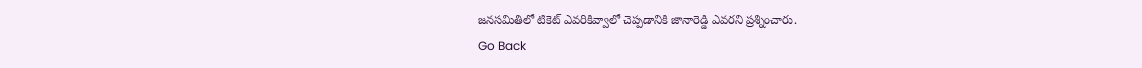జనసమితిలో టికెట్ ఎవరికివ్వాలో చెప్పడానికి జానారెడ్డి ఎవరని ప్రశ్నించారు.
Go Back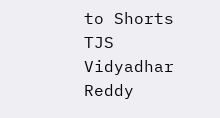to Shorts
TJS
Vidyadhar Reddy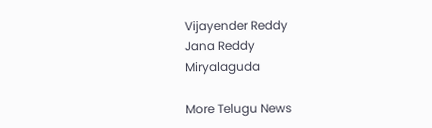Vijayender Reddy
Jana Reddy
Miryalaguda

More Telugu News